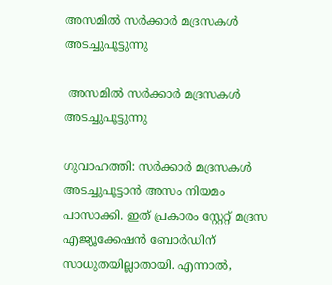അസമിൽ സര്‍ക്കാര്‍ മദ്രസകള്‍ അടച്ചുപൂട്ടുന്നു

 അസമിൽ സര്‍ക്കാര്‍ മദ്രസകള്‍ അടച്ചുപൂട്ടുന്നു

ഗുവാഹത്തി: സര്‍ക്കാര്‍ മദ്രസകള്‍ അടച്ചുപൂട്ടാന്‍ അസം നിയമം പാസാക്കി. ഇത് പ്രകാരം സ്റ്റേറ്റ് മദ്രസ എജ്യൂക്കേഷന്‍ ബോര്‍ഡിന് സാധുതയില്ലാതായി. എന്നാല്‍,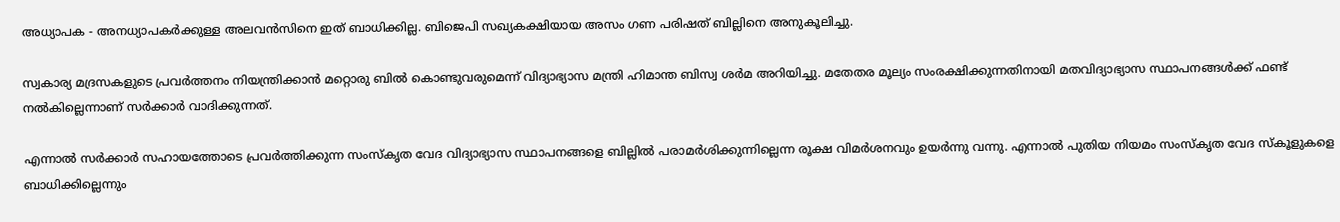അധ്യാപക - അനധ്യാപകര്‍ക്കുള്ള അലവന്‍സിനെ ഇത് ബാധിക്കില്ല. ബിജെപി സഖ്യകക്ഷിയായ അസം ഗണ പരിഷത് ബില്ലിനെ അനുകൂലിച്ചു.

സ്വകാര്യ മദ്രസകളുടെ പ്രവര്‍ത്തനം നിയന്ത്രിക്കാന്‍ മറ്റൊരു ബില്‍ കൊണ്ടുവരുമെന്ന് വിദ്യാഭ്യാസ മന്ത്രി ഹിമാന്ത ബിസ്വ ശര്‍മ അറിയിച്ചു. മതേതര മൂല്യം സംരക്ഷിക്കുന്നതിനായി മതവിദ്യാഭ്യാസ സ്ഥാപനങ്ങള്‍ക്ക് ഫണ്ട് നല്‍കില്ലെന്നാണ് സര്‍ക്കാര്‍ വാദിക്കുന്നത്.

എന്നാല്‍ സര്‍ക്കാര്‍ സഹായത്തോടെ പ്രവര്‍ത്തിക്കുന്ന സംസ്‌കൃത വേദ വിദ്യാഭ്യാസ സ്ഥാപനങ്ങളെ ബില്ലില്‍ പരാമര്‍ശിക്കുന്നില്ലെന്ന രൂക്ഷ വിമര്‍ശനവും ഉയര്‍ന്നു വന്നു. എന്നാല്‍ പുതിയ നിയമം സംസ്‌കൃത വേദ സ്‌കൂളുകളെ ബാധിക്കില്ലെന്നും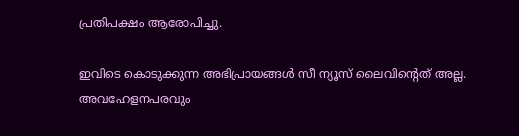പ്രതിപക്ഷം ആരോപിച്ചു.

ഇവിടെ കൊടുക്കുന്ന അഭിപ്രായങ്ങള്‍ സീ ന്യൂസ് ലൈവിന്റെത് അല്ല. അവഹേളനപരവും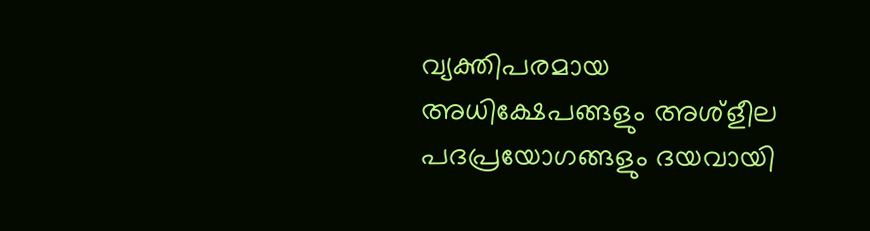വ്യക്തിപരമായ അധിക്ഷേപങ്ങളും അശ്‌ളീല പദപ്രയോഗങ്ങളും ദയവായി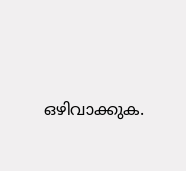ഒഴിവാക്കുക.